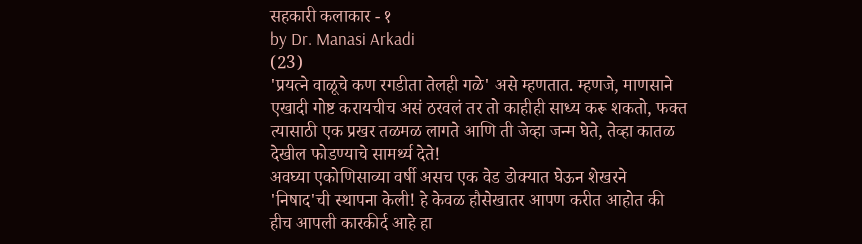सहकारी कलाकार - १
by Dr. Manasi Arkadi
(23)
'प्रयत्ने वाळूचे कण रगडीता तेलही गळे' असे म्हणतात. म्हणजे, माणसाने एखादी गोष्ट करायचीच असं ठरवलं तर तो काहीही साध्य करू शकतो, फक्त त्यासाठी एक प्रखर तळमळ लागते आणि ती जेव्हा जन्म घेते, तेव्हा कातळ देखील फोडण्याचे सामर्थ्य देते!
अवघ्या एकोणिसाव्या वर्षी असच एक वेड डोक्यात घेऊन शेखरने 'निषाद'ची स्थापना केली! हे केवळ हौसेखातर आपण करीत आहोत की हीच आपली कारकीर्द आहे हा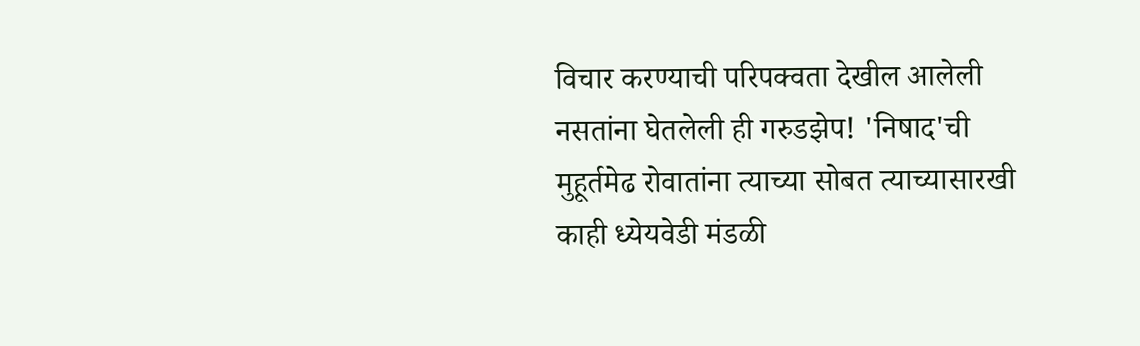विचार करण्याची परिपक्वता देखील आलेली नसतांना घेतलेली ही गरुडझेप! 'निषाद'ची मुहूर्तमेढ रोवातांना त्याच्या सोबत त्याच्यासारखी काही ध्येयवेडी मंडळी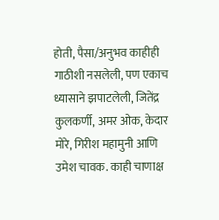होती, पैसा/अनुभव काहीही गाठीशी नसलेली, पण एकाच ध्यासाने झपाटलेली, जितेंद्र कुलकर्णी, अमर ओक, केदार मोरे, गिरीश महामुनी आणि उमेश चावक. काही चाणाक्ष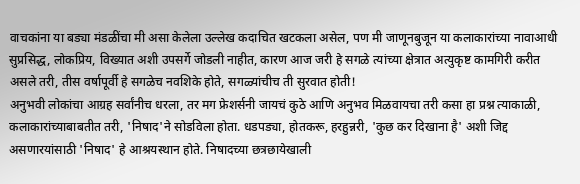वाचकांना या बड्या मंडळींचा मी असा केलेला उल्लेख कदाचित खटकला असेल, पण मी जाणूनबुजून या कलाकारांच्या नावाआधी सुप्रसिद्ध, लोकप्रिय, विख्यात अशी उपसर्गे जोडली नाहीत, कारण आज जरी हे सगळे त्यांच्या क्षेत्रात अत्युकृष्ट कामगिरी करीत असले तरी, तीस वर्षापूर्वी हे सगळेच नवशिके होते, सगळ्यांचीच ती सुरवात होती!
अनुभवी लोकांचा आग्रह सर्वांनीच धरला, तर मग फ्रेशर्सनी जायचं कुठे आणि अनुभव मिळवायचा तरी कसा हा प्रश्न त्याकाळी, कलाकारांच्याबाबतीत तरी, 'निषाद'ने सोडविला होता. धडपड्या, होतकरू, हरहुन्नरी, 'कुछ कर दिखाना है' अशी जिद्द असणारयांसाठी 'निषाद' हे आश्रयस्थान होते. निषादच्या छत्रछायेखाली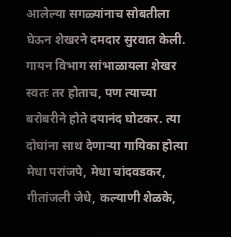आलेल्या सगळ्यांनाच सोबतीला घेऊन शेखरने दमदार सुरवात केली. गायन विभाग सांभाळायला शेखर स्वतः तर होताच, पण त्याच्या बरोबरीने होते दयानंद घोटकर. त्या दोघांना साथ देणाऱ्या गायिका होत्या मेधा परांजपे, मेधा चांदवडकर, गीतांजली जेधे, कल्याणी शेळके,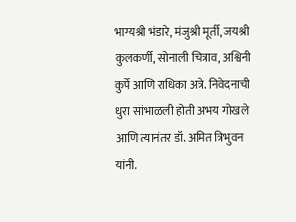भाग्यश्री भंडारे, मंजुश्री मूर्ती, जयश्री कुलकर्णी, सोनाली चित्राव, अश्विनी कुर्पे आणि राधिका अत्रे. निवेदनाची धुरा सांभाळली होती अभय गोखले आणि त्यानंतर डॉ. अमित त्रिभुवन यांनी.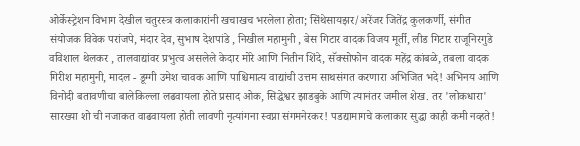ओर्केस्ट्रेशन विभाग देखील चतुरस्त्र कलाकारांनी खचाखच भरलेला होता; सिंथेसायझर/अरेंजर जितेंद्र कुलकर्णी, संगीत संयोजक विवेक परांजपे, मंदार देव, सुभाष देशपांडे , निखील महामुनी , बेस गिटार वादक विजय मूर्ती, लीड गिटार राजूनिरगुडे वविशाल थेलकर , तालवाद्यांवर प्रभुत्व असलेले केदार मोरे आणि नितीन शिंदे, सॅक्सोफोन वादक महेंद्र कांबळे, तबला वादक गिरीश महामुनी, मादल - डूग्गी उमेश चावक आणि पाश्चिमात्य वाद्यांची उत्तम साथसंगत करणारा अभिजित भदे! अभिनय आणि विनोदी बतावणीचा बालेकिल्ला लढवायला होते प्रसाद ओक, सिद्धेश्वर झाडबुके आणि त्यानंतर जमील शेख. तर 'लोकधारा' सारख्या शो ची नजाकत वाढवायला होती लावणी नृत्यांगना स्वप्ना संगमनेरकर! पडद्यामागचे कलाकार सुद्धा काही कमी नव्हते!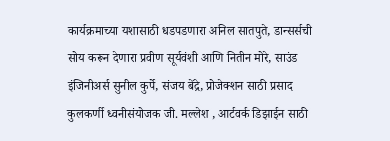कार्यक्रमाच्या यशासाठी धडपडणारा अनिल सातपुते, डान्सर्सची सोय करून देणारा प्रवीण सूर्यवंशी आणि नितीन मोरे, साउंड इंजिनीअर्स सुनील कुर्पे, संजय बेंद्रे, प्रोजेक्शन साठी प्रसाद कुलकर्णी ध्वनीसंयोजक जी. मल्लेश , आर्टवर्क डिझाईन साठी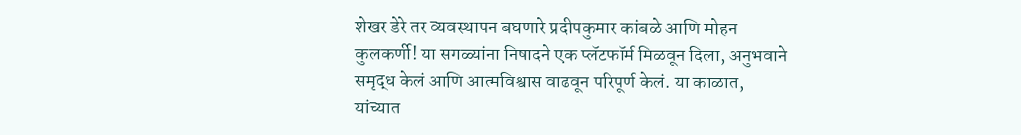शेखर डेरे तर व्यवस्थापन बघणारे प्रदीपकुमार कांबळे आणि मोहन कुलकर्णी! या सगळ्यांना निषादने एक प्लॅटफॉर्म मिळवून दिला, अनुभवाने समृद्ध केलं आणि आत्मविश्वास वाढवून परिपूर्ण केलं. या काळात, यांच्यात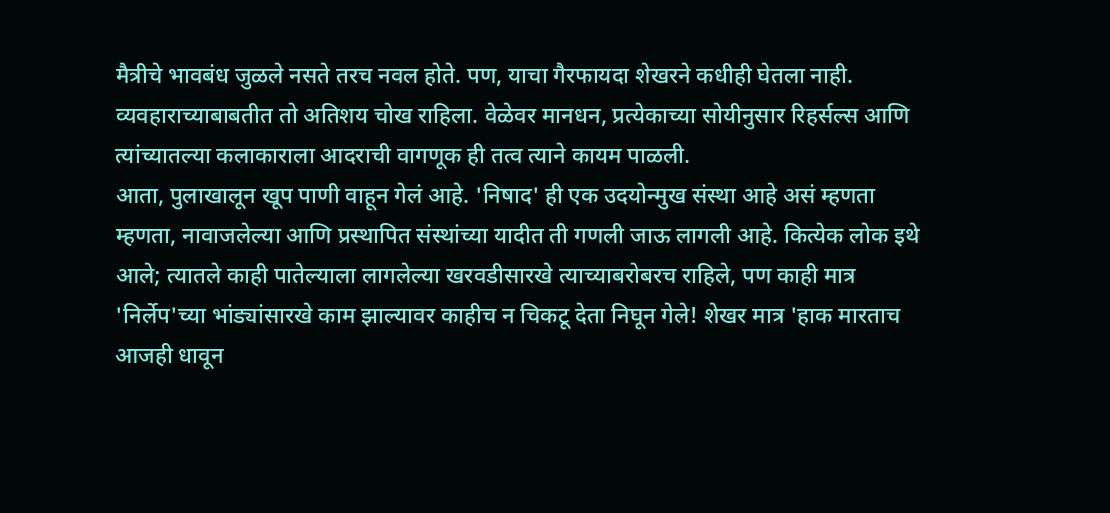मैत्रीचे भावबंध जुळले नसते तरच नवल होते. पण, याचा गैरफायदा शेखरने कधीही घेतला नाही. व्यवहाराच्याबाबतीत तो अतिशय चोख राहिला. वेळेवर मानधन, प्रत्येकाच्या सोयीनुसार रिहर्सल्स आणि त्यांच्यातल्या कलाकाराला आदराची वागणूक ही तत्व त्याने कायम पाळली.
आता, पुलाखालून खूप पाणी वाहून गेलं आहे. 'निषाद' ही एक उदयोन्मुख संस्था आहे असं म्हणता म्हणता, नावाजलेल्या आणि प्रस्थापित संस्थांच्या यादीत ती गणली जाऊ लागली आहे. कित्येक लोक इथे आले; त्यातले काही पातेल्याला लागलेल्या खरवडीसारखे त्याच्याबरोबरच राहिले, पण काही मात्र 'निर्लेप'च्या भांड्यांसारखे काम झाल्यावर काहीच न चिकटू देता निघून गेले! शेखर मात्र 'हाक मारताच आजही धावून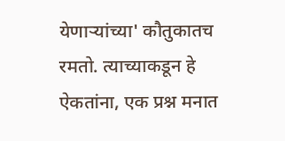येणाऱ्यांच्या' कौतुकातच रमतो. त्याच्याकडून हे ऐकतांना, एक प्रश्न मनात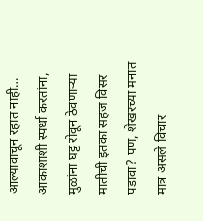आल्यावाचून रहात नाही… आकाशाशी स्पर्धा करतांना, मुळांना घट्ट रोवून ठेवणाऱ्या मातीची इतका सहज विसर पडावा? पण, शेखरच्या मनात मात्र असले विचार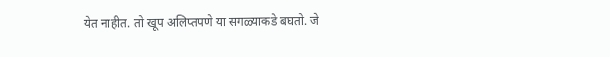येत नाहीत. तो खूप अलिप्तपणे या सगळ्याकडे बघतो. जे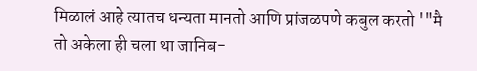मिळालं आहे त्यातच धन्यता मानतो आणि प्रांजळपणे कबुल करतो '"मै तो अकेला ही चला था जानिब-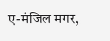ए-मंजिल मगर,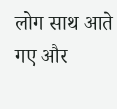लोग साथ आते गए और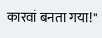कारवां बनता गया!"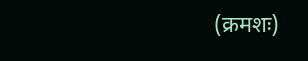(क्रमशः)